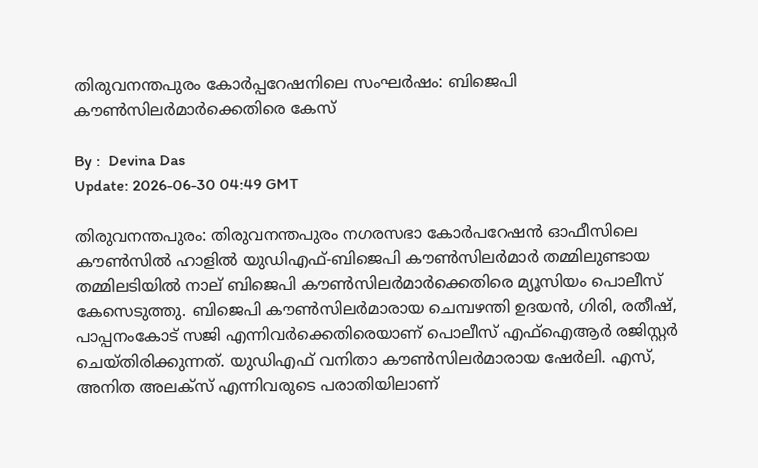തിരുവനന്തപുരം കോർപ്പറേഷനിലെ സംഘര്‍ഷം: ബിജെപി കൗണ്‍സിലര്‍മാര്‍ക്കെതിരെ കേസ്

By :  Devina Das
Update: 2026-06-30 04:49 GMT

തിരുവനന്തപുരം: തിരുവനന്തപുരം നഗരസഭാ കോർപറേഷൻ ഓഫീസിലെ കൗൺസിൽ ഹാളിൽ യുഡിഎഫ്-ബിജെപി കൗൺസിലർമാർ തമ്മിലുണ്ടായ തമ്മിലടിയിൽ നാല് ബിജെപി കൗൺസിലർമാർക്കെതിരെ മ്യൂസിയം പൊലീസ് കേസെടുത്തു. ബിജെപി കൗൺസിലർമാരായ ചെമ്പഴന്തി ഉദയൻ, ഗിരി, രതീഷ്, പാപ്പനംകോട് സജി എന്നിവർക്കെതിരെയാണ് പൊലീസ് എഫ്‌ഐആർ രജിസ്റ്റർ ചെയ്തിരിക്കുന്നത്. യുഡിഎഫ് വനിതാ കൗൺസിലർമാരായ ഷേർലി. എസ്, അനിത അലക്‌സ് എന്നിവരുടെ പരാതിയിലാണ്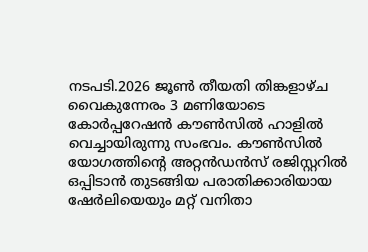നടപടി.2026 ജൂൺ തീയതി തിങ്കളാഴ്ച വൈകുന്നേരം 3 മണിയോടെ കോർപ്പറേഷൻ കൗൺസിൽ ഹാളിൽ വെച്ചായിരുന്നു സംഭവം. കൗൺസിൽ യോഗത്തിന്റെ അറ്റൻഡൻസ് രജിസ്റ്ററിൽ ഒപ്പിടാൻ തുടങ്ങിയ പരാതിക്കാരിയായ ഷേർലിയെയും മറ്റ് വനിതാ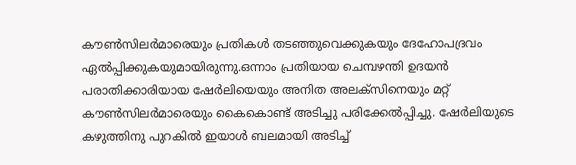കൗൺസിലർമാരെയും പ്രതികൾ തടഞ്ഞുവെക്കുകയും ദേഹോപദ്രവം ഏൽപ്പിക്കുകയുമായിരുന്നു.ഒന്നാം പ്രതിയായ ചെമ്പഴന്തി ഉദയൻ പരാതിക്കാരിയായ ഷേർലിയെയും അനിത അലക്‌സിനെയും മറ്റ് കൗൺസിലർമാരെയും കൈകൊണ്ട് അടിച്ചു പരിക്കേൽപ്പിച്ചു. ഷേർലിയുടെ കഴുത്തിനു പുറകിൽ ഇയാൾ ബലമായി അടിച്ച്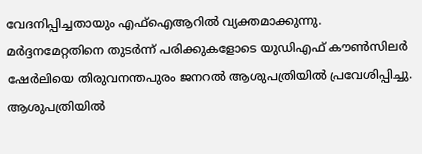വേദനിപ്പിച്ചതായും എഫ്‌ഐആറിൽ വ്യക്തമാക്കുന്നു. മർദ്ദനമേറ്റതിനെ തുടർന്ന് പരിക്കുകളോടെ യുഡിഎഫ് കൗൺസിലർ ഷേർലിയെ തിരുവനന്തപുരം ജനറൽ ആശുപത്രിയിൽ പ്രവേശിപ്പിച്ചു. ആശുപത്രിയിൽ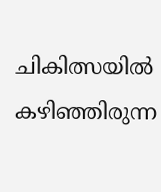ചികിത്സയിൽ കഴിഞ്ഞിരുന്ന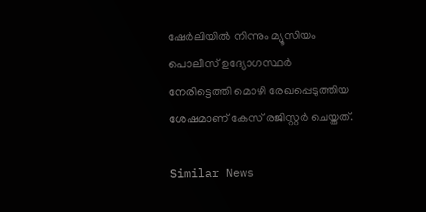ഷേർലിയിൽ നിന്നും മ്യൂസിയം പൊലീസ് ഉദ്യോഗസ്ഥർ നേരിട്ടെത്തി മൊഴി രേഖപ്പെടുത്തിയ ശേഷമാണ് കേസ് രജിസ്റ്റർ ചെയ്തത്.

Similar News